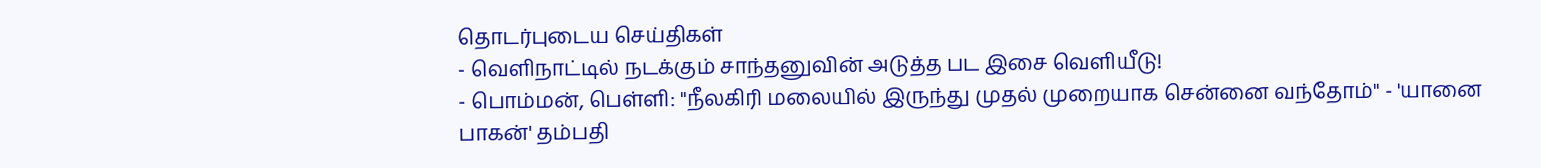தொடர்புடைய செய்திகள்
- வெளிநாட்டில் நடக்கும் சாந்தனுவின் அடுத்த பட இசை வெளியீடு!
- பொம்மன், பெள்ளி: ''நீலகிரி மலையில் இருந்து முதல் முறையாக சென்னை வந்தோம்'' - 'யானை பாகன்' தம்பதி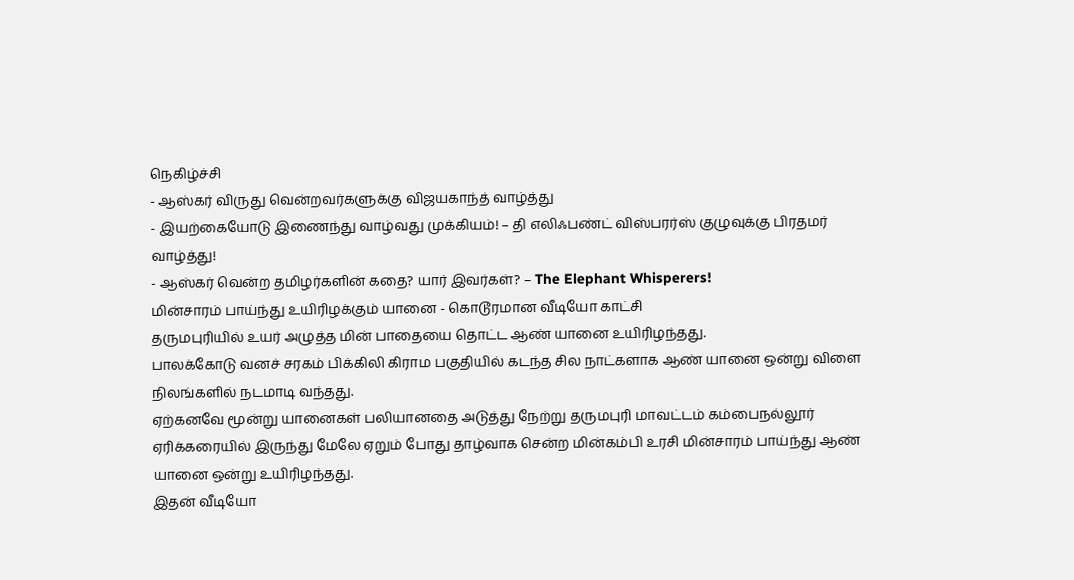நெகிழ்ச்சி
- ஆஸ்கர் விருது வென்றவர்களுக்கு விஜயகாந்த் வாழ்த்து
- இயற்கையோடு இணைந்து வாழ்வது முக்கியம்! – தி எலிஃபண்ட் விஸ்பரர்ஸ் குழுவுக்கு பிரதமர் வாழ்த்து!
- ஆஸ்கர் வென்ற தமிழர்களின் கதை? யார் இவர்கள்? – The Elephant Whisperers!
மின்சாரம் பாய்ந்து உயிரிழக்கும் யானை - கொடூரமான வீடியோ காட்சி
தருமபுரியில் உயர் அழுத்த மின் பாதையை தொட்ட ஆண் யானை உயிரிழந்தது.
பாலக்கோடு வனச் சரகம் பிக்கிலி கிராம பகுதியில் கடந்த சில நாட்களாக ஆண் யானை ஒன்று விளை நிலங்களில் நடமாடி வந்தது.
ஏற்கனவே மூன்று யானைகள் பலியானதை அடுத்து நேற்று தருமபுரி மாவட்டம் கம்பைநல்லூர் ஏரிக்கரையில் இருந்து மேலே ஏறும் போது தாழ்வாக சென்ற மின்கம்பி உரசி மின்சாரம் பாய்ந்து ஆண் யானை ஒன்று உயிரிழந்தது.
இதன் வீடியோ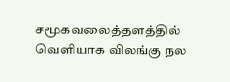சமூகவலைத்தளத்தில் வெளியாக விலங்கு நல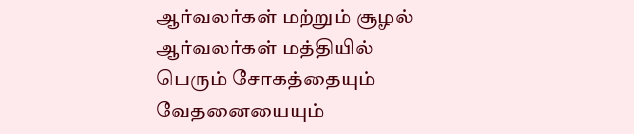ஆர்வலர்கள் மற்றும் சூழல் ஆர்வலர்கள் மத்தியில் பெரும் சோகத்தையும் வேதனையையும்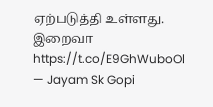ஏற்படுத்தி உள்ளது.
இறைவா https://t.co/E9GhWuboOl
— Jayam Sk Gopi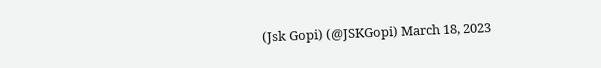(Jsk Gopi) (@JSKGopi) March 18, 2023